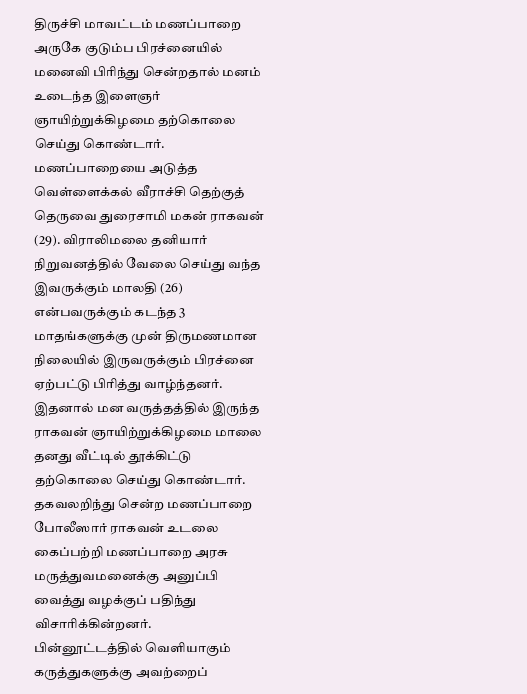திருச்சி மாவட்டம் மணப்பாறை அருகே குடும்ப பிரச்னையில் மனைவி பிரிந்து சென்றதால் மனம் உடைந்த இளைஞர் ஞாயிற்றுக்கிழமை தற்கொலை செய்து கொண்டார்.
மணப்பாறையை அடுத்த வெள்ளைக்கல் வீராச்சி தெற்குத் தெருவை துரைசாமி மகன் ராகவன் (29). விராலிமலை தனியார் நிறுவனத்தில் வேலை செய்து வந்த இவருக்கும் மாலதி (26) என்பவருக்கும் கடந்த 3 மாதங்களுக்கு முன் திருமணமான நிலையில் இருவருக்கும் பிரச்னை ஏற்பட்டு பிரித்து வாழ்ந்தனர்.
இதனால் மன வருத்தத்தில் இருந்த ராகவன் ஞாயிற்றுக்கிழமை மாலை தனது வீட்டில் தூக்கிட்டு தற்கொலை செய்து கொண்டார். தகவலறிந்து சென்ற மணப்பாறை போலீஸார் ராகவன் உடலை கைப்பற்றி மணப்பாறை அரசு மருத்துவமனைக்கு அனுப்பி வைத்து வழக்குப் பதிந்து விசாரிக்கின்றனர்.
பின்னூட்டத்தில் வெளியாகும் கருத்துகளுக்கு அவற்றைப்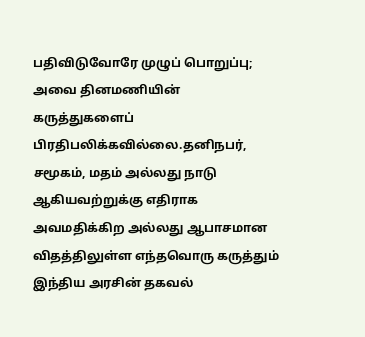பதிவிடுவோரே முழுப் பொறுப்பு; அவை தினமணியின் கருத்துகளைப் பிரதிபலிக்கவில்லை.தனிநபர், சமூகம், மதம் அல்லது நாடு ஆகியவற்றுக்கு எதிராக அவமதிக்கிற அல்லது ஆபாசமான விதத்திலுள்ள எந்தவொரு கருத்தும் இந்திய அரசின் தகவல்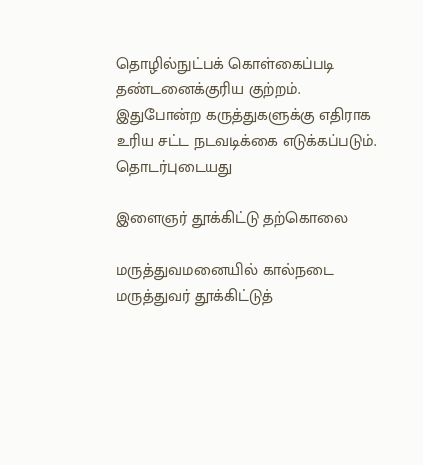தொழில்நுட்பக் கொள்கைப்படி தண்டனைக்குரிய குற்றம். இதுபோன்ற கருத்துகளுக்கு எதிராக உரிய சட்ட நடவடிக்கை எடுக்கப்படும்.
தொடர்புடையது

இளைஞர் தூக்கிட்டு தற்கொலை

மருத்துவமனையில் கால்நடை மருத்துவர் தூக்கிட்டுத்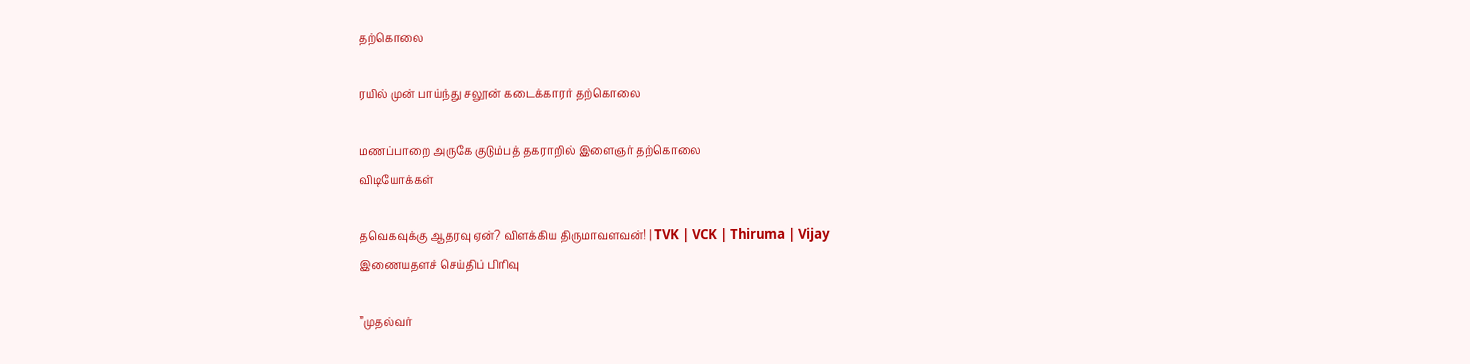தற்கொலை

ரயில் முன் பாய்ந்து சலூன் கடைக்காரர் தற்கொலை

மணப்பாறை அருகே குடும்பத் தகராறில் இளைஞர் தற்கொலை
விடியோக்கள்

தவெகவுக்கு ஆதரவு ஏன்? விளக்கிய திருமாவளவன்! | TVK | VCK | Thiruma | Vijay
இணையதளச் செய்திப் பிரிவு

”முதல்வர்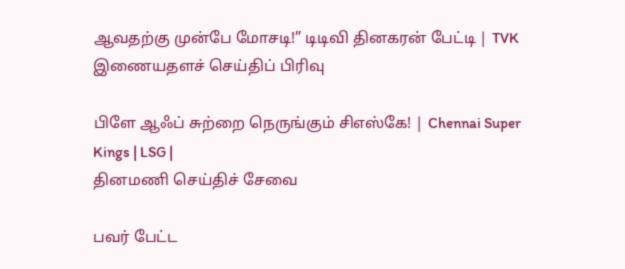ஆவதற்கு முன்பே மோசடி!” டிடிவி தினகரன் பேட்டி | TVK
இணையதளச் செய்திப் பிரிவு

பிளே ஆஃப் சுற்றை நெருங்கும் சிஎஸ்கே! | Chennai Super Kings | LSG |
தினமணி செய்திச் சேவை

பவர் பேட்ட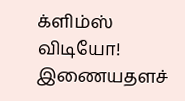க்ளிம்ஸ் விடியோ!
இணையதளச்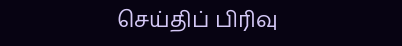செய்திப் பிரிவு